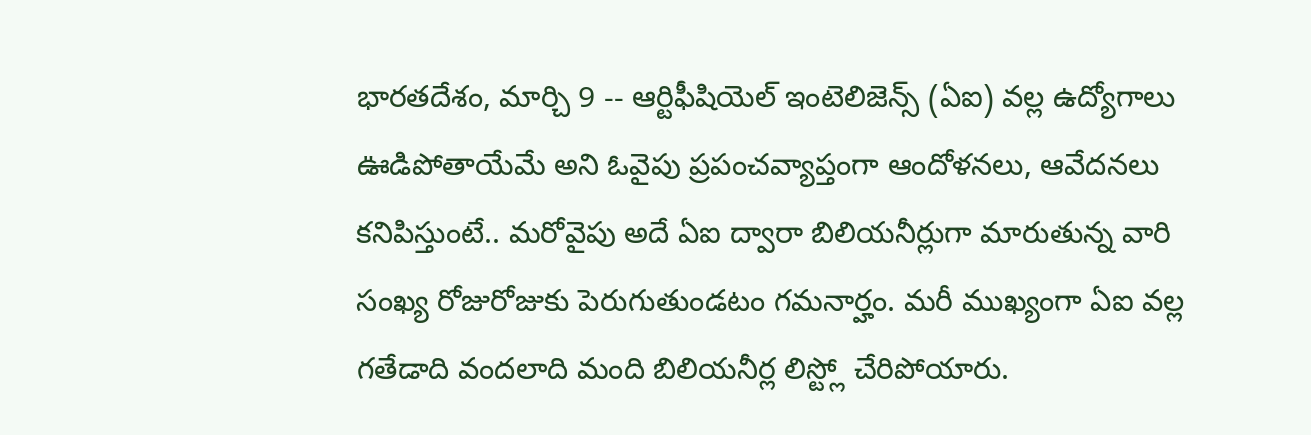భారతదేశం, మార్చి 9 -- ఆర్టిఫీషియెల్ ఇంటెలిజెన్స్ (ఏఐ) వల్ల ఉద్యోగాలు ఊడిపోతాయేమే అని ఓవైపు ప్రపంచవ్యాప్తంగా ఆందోళనలు, ఆవేదనలు కనిపిస్తుంటే.. మరోవైపు అదే ఏఐ ద్వారా బిలియనీర్లుగా మారుతున్న వారి సంఖ్య రోజురోజుకు పెరుగుతుండటం గమనార్హం. మరీ ముఖ్యంగా ఏఐ వల్ల గతేడాది వందలాది మంది బిలియనీర్ల లిస్ట్లో చేరిపోయారు.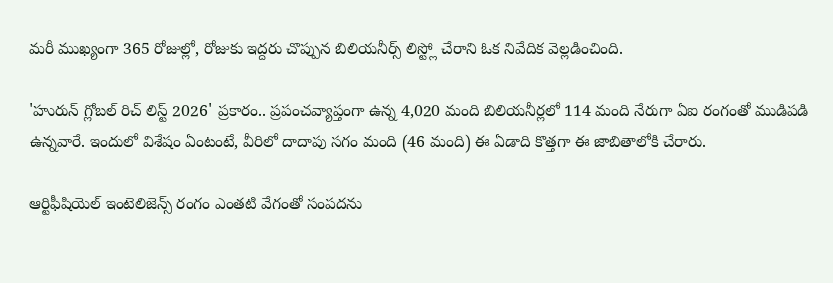మరీ ముఖ్యంగా 365 రోజుల్లో, రోజుకు ఇద్దరు చొప్పున బిలియనీర్స్ లిస్ట్లో చేరాని ఓక నివేదిక వెల్లడించింది.

'హురున్ గ్లోబల్ రిచ్ లిస్ట్ 2026' ప్రకారం.. ప్రపంచవ్యాప్తంగా ఉన్న 4,020 మంది బిలియనీర్లలో 114 మంది నేరుగా ఏఐ రంగంతో ముడిపడి ఉన్నవారే. ఇందులో విశేషం ఏంటంటే, వీరిలో దాదాపు సగం మంది (46 మంది) ఈ ఏడాది కొత్తగా ఈ జాబితాలోకి చేరారు.

ఆర్టిఫీషియెల్ ఇంటెలిజెన్స్ రంగం ఎంతటి వేగంతో సంపదను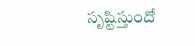సృష్టిస్తుందో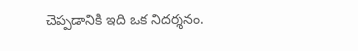చెప్పడానికి ఇది ఒక నిదర్శనం.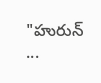"హురున్ ...